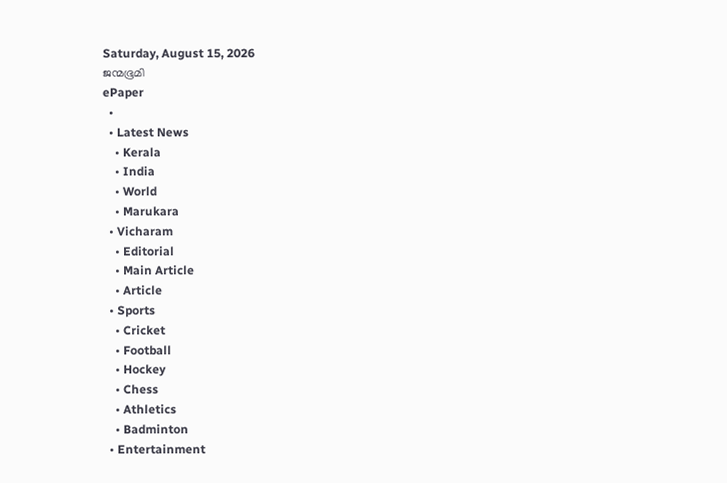Saturday, August 15, 2026
ജന്മഭൂമി
ePaper
  •
  • Latest News
    • Kerala
    • India
    • World
    • Marukara
  • Vicharam
    • Editorial
    • Main Article
    • Article
  • Sports
    • Cricket
    • Football
    • Hockey
    • Chess
    • Athletics
    • Badminton
  • Entertainment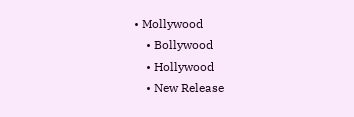• Mollywood
    • Bollywood
    • Hollywood
    • New Release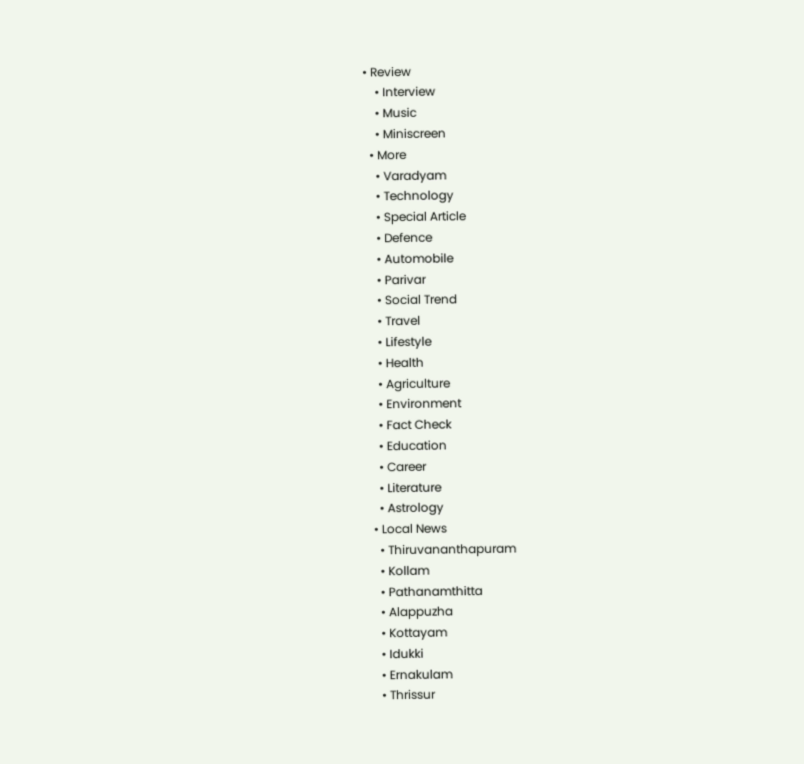• Review
    • Interview
    • Music
    • Miniscreen
  • More
    • Varadyam
    • Technology
    • Special Article
    • Defence
    • Automobile
    • Parivar
    • Social Trend
    • Travel
    • Lifestyle
    • Health
    • Agriculture
    • Environment
    • Fact Check
    • Education
    • Career
    • Literature
    • Astrology
  • Local News
    • Thiruvananthapuram
    • Kollam
    • Pathanamthitta
    • Alappuzha
    • Kottayam
    • Idukki
    • Ernakulam
    • Thrissur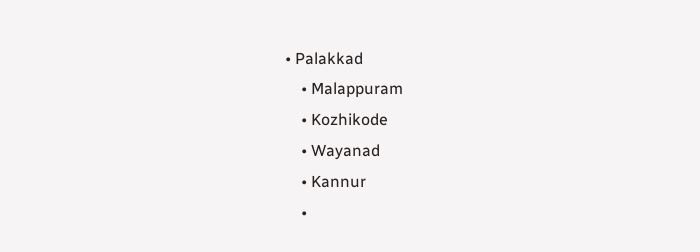• Palakkad
    • Malappuram
    • Kozhikode
    • Wayanad
    • Kannur
    •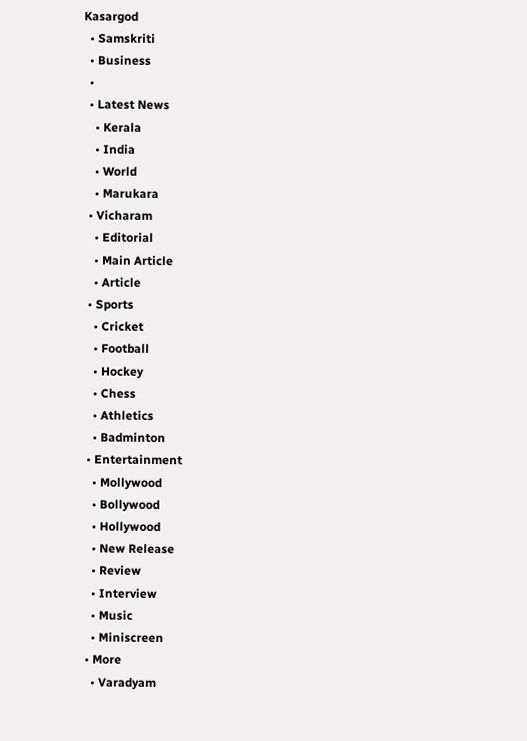Kasargod
  • Samskriti
  • Business
  •
  • Latest News
    • Kerala
    • India
    • World
    • Marukara
  • Vicharam
    • Editorial
    • Main Article
    • Article
  • Sports
    • Cricket
    • Football
    • Hockey
    • Chess
    • Athletics
    • Badminton
  • Entertainment
    • Mollywood
    • Bollywood
    • Hollywood
    • New Release
    • Review
    • Interview
    • Music
    • Miniscreen
  • More
    • Varadyam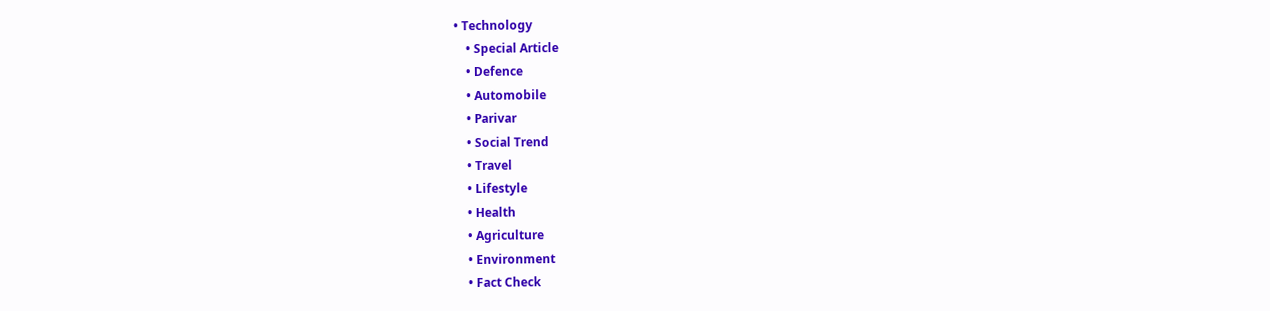• Technology
    • Special Article
    • Defence
    • Automobile
    • Parivar
    • Social Trend
    • Travel
    • Lifestyle
    • Health
    • Agriculture
    • Environment
    • Fact Check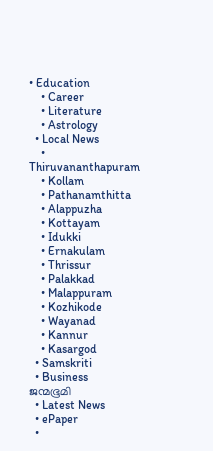• Education
    • Career
    • Literature
    • Astrology
  • Local News
    • Thiruvananthapuram
    • Kollam
    • Pathanamthitta
    • Alappuzha
    • Kottayam
    • Idukki
    • Ernakulam
    • Thrissur
    • Palakkad
    • Malappuram
    • Kozhikode
    • Wayanad
    • Kannur
    • Kasargod
  • Samskriti
  • Business
ജന്മഭൂമി
  • Latest News
  • ePaper
  •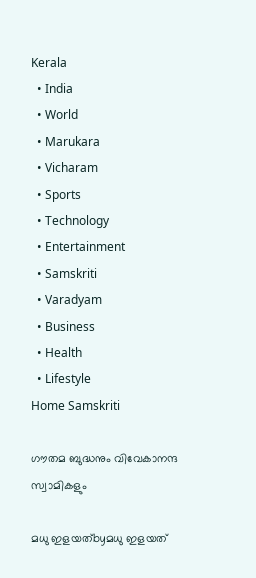Kerala
  • India
  • World
  • Marukara
  • Vicharam
  • Sports
  • Technology
  • Entertainment
  • Samskriti
  • Varadyam
  • Business
  • Health
  • Lifestyle
Home Samskriti

ഗൗതമ ബുദ്ധനും വിവേകാനന്ദ സ്വാമികളും

മധു ഇളയത്byമധു ഇളയത്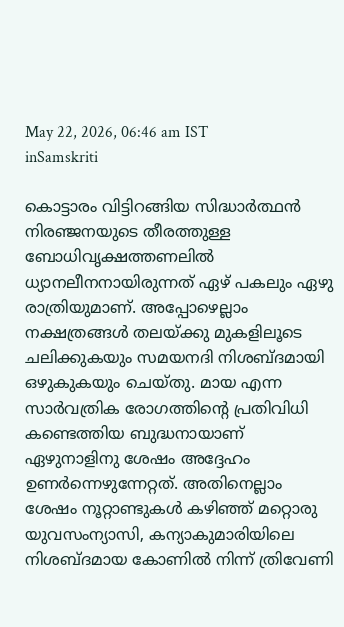May 22, 2026, 06:46 am IST
inSamskriti

കൊട്ടാരം വിട്ടിറങ്ങിയ സിദ്ധാര്‍ത്ഥന്‍ നിരഞ്ജനയുടെ തീരത്തുള്ള ബോധിവൃക്ഷത്തണലില്‍ ധ്യാനലീനനായിരുന്നത് ഏഴ് പകലും ഏഴു രാത്രിയുമാണ്. അപ്പോഴെല്ലാം നക്ഷത്രങ്ങള്‍ തലയ്‌ക്കു മുകളിലൂടെ ചലിക്കുകയും സമയനദി നിശബ്ദമായി ഒഴുകുകയും ചെയ്തു. മായ എന്ന സാര്‍വത്രിക രോഗത്തിന്റെ പ്രതിവിധി കണ്ടെത്തിയ ബുദ്ധനായാണ് ഏഴുനാളിനു ശേഷം അദ്ദേഹം ഉണര്‍ന്നെഴുന്നേറ്റത്. അതിനെല്ലാം ശേഷം നൂറ്റാണ്ടുകള്‍ കഴിഞ്ഞ് മറ്റൊരു യുവസംന്യാസി, കന്യാകുമാരിയിലെ നിശബ്ദമായ കോണില്‍ നിന്ന് ത്രിവേണി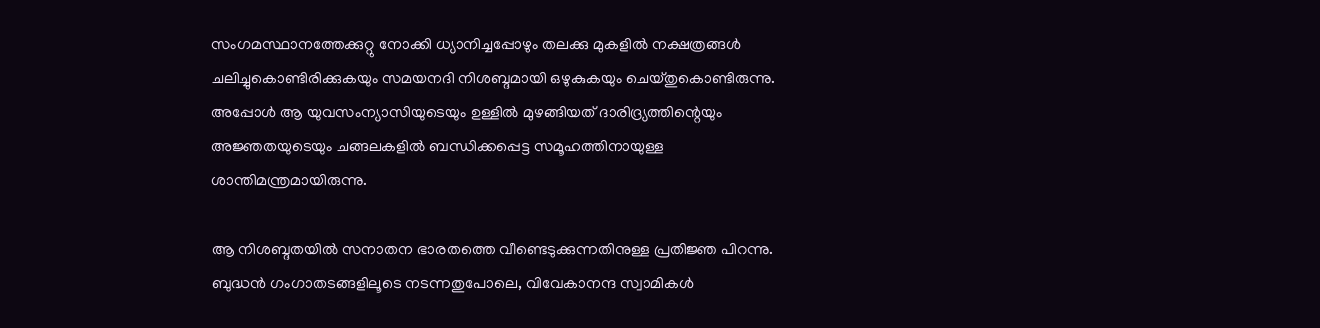സംഗമസ്ഥാനത്തേക്കുറ്റു നോക്കി ധ്യാനിച്ചപ്പോഴും തലക്കു മുകളില്‍ നക്ഷത്രങ്ങള്‍ ചലിച്ചുകൊണ്ടിരിക്കുകയും സമയനദി നിശബ്ദമായി ഒഴുകുകയും ചെയ്തുകൊണ്ടിരുന്നു. അപ്പോള്‍ ആ യുവസംന്യാസിയുടെയും ഉള്ളില്‍ മുഴങ്ങിയത് ദാരിദ്ര്യത്തിന്റെയും അജ്ഞതയുടെയും ചങ്ങലകളില്‍ ബന്ധിക്കപ്പെട്ട സമൂഹത്തിനായുള്ള ശാന്തിമന്ത്രമായിരുന്നു.

ആ നിശബ്ദതയില്‍ സനാതന ഭാരതത്തെ വീണ്ടെടുക്കുന്നതിനുള്ള പ്രതിജ്ഞ പിറന്നു. ബുദ്ധന്‍ ഗംഗാതടങ്ങളിലൂടെ നടന്നതുപോലെ, വിവേകാനന്ദ സ്വാമികള്‍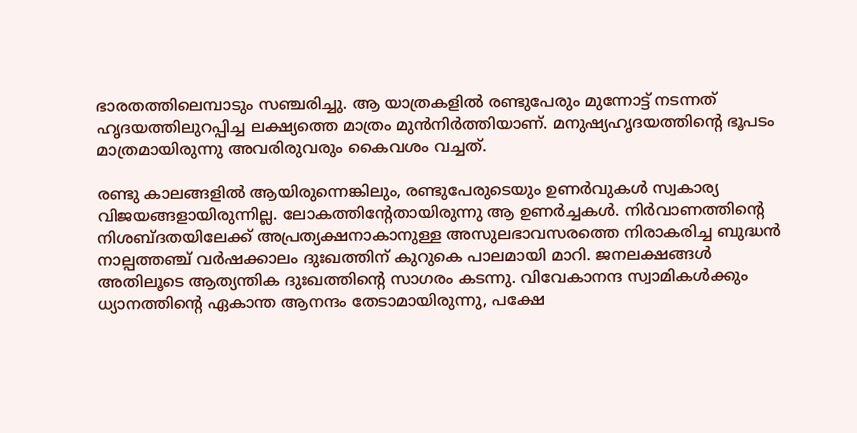ഭാരതത്തിലെമ്പാടും സഞ്ചരിച്ചു. ആ യാത്രകളില്‍ രണ്ടുപേരും മുന്നോട്ട് നടന്നത് ഹൃദയത്തിലുറപ്പിച്ച ലക്ഷ്യത്തെ മാത്രം മുന്‍നിര്‍ത്തിയാണ്. മനുഷ്യഹൃദയത്തിന്റെ ഭൂപടം മാത്രമായിരുന്നു അവരിരുവരും കൈവശം വച്ചത്.

രണ്ടു കാലങ്ങളില്‍ ആയിരുന്നെങ്കിലും, രണ്ടുപേരുടെയും ഉണര്‍വുകള്‍ സ്വകാര്യ വിജയങ്ങളായിരുന്നില്ല. ലോകത്തിന്റേതായിരുന്നു ആ ഉണര്‍ച്ചകള്‍. നിര്‍വാണത്തിന്റെ നിശബ്ദതയിലേക്ക് അപ്രത്യക്ഷനാകാനുള്ള അസുലഭാവസരത്തെ നിരാകരിച്ച ബുദ്ധന്‍ നാല്പത്തഞ്ച് വര്‍ഷക്കാലം ദുഃഖത്തിന് കുറുകെ പാലമായി മാറി. ജനലക്ഷങ്ങള്‍ അതിലൂടെ ആത്യന്തിക ദുഃഖത്തിന്റെ സാഗരം കടന്നു. വിവേകാനന്ദ സ്വാമികള്‍ക്കും ധ്യാനത്തിന്റെ ഏകാന്ത ആനന്ദം തേടാമായിരുന്നു, പക്ഷേ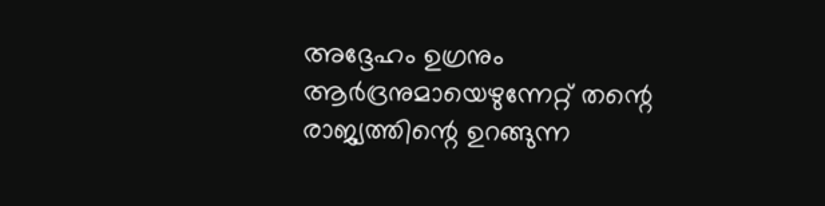അദ്ദേഹം ഉഗ്രനും ആര്‍ദ്രനുമായെഴുന്നേറ്റ് തന്റെ രാജ്യത്തിന്റെ ഉറങ്ങുന്ന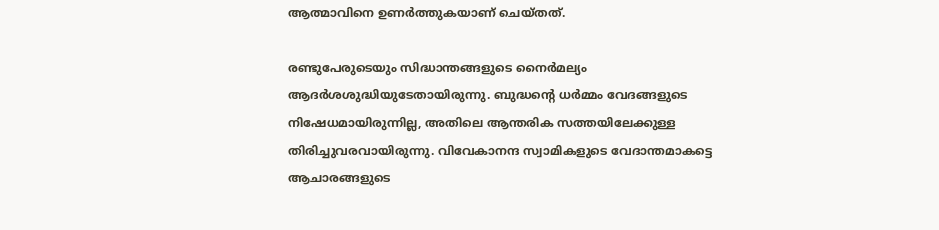ആത്മാവിനെ ഉണര്‍ത്തുകയാണ് ചെയ്തത്.

രണ്ടുപേരുടെയും സിദ്ധാന്തങ്ങളുടെ നൈര്‍മല്യം ആദര്‍ശശുദ്ധിയുടേതായിരുന്നു. ബുദ്ധന്റെ ധര്‍മ്മം വേദങ്ങളുടെ നിഷേധമായിരുന്നില്ല, അതിലെ ആന്തരിക സത്തയിലേക്കുള്ള തിരിച്ചുവരവായിരുന്നു. വിവേകാനന്ദ സ്വാമികളുടെ വേദാന്തമാകട്ടെ ആചാരങ്ങളുടെ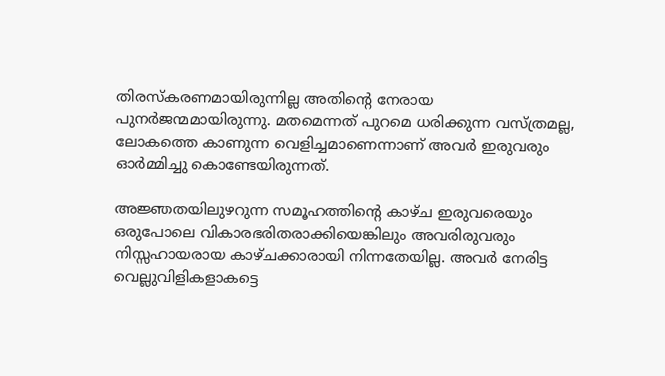തിരസ്‌കരണമായിരുന്നില്ല അതിന്റെ നേരായ പുനര്‍ജന്മമായിരുന്നു. മതമെന്നത് പുറമെ ധരിക്കുന്ന വസ്ത്രമല്ല, ലോകത്തെ കാണുന്ന വെളിച്ചമാണെന്നാണ് അവര്‍ ഇരുവരും ഓര്‍മ്മിച്ചു കൊണ്ടേയിരുന്നത്.

അജ്ഞതയിലുഴറുന്ന സമൂഹത്തിന്റെ കാഴ്ച ഇരുവരെയും ഒരുപോലെ വികാരഭരിതരാക്കിയെങ്കിലും അവരിരുവരും നിസ്സഹായരായ കാഴ്ചക്കാരായി നിന്നതേയില്ല. അവര്‍ നേരിട്ട വെല്ലുവിളികളാകട്ടെ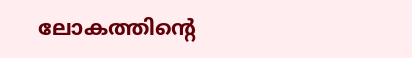ലോകത്തിന്റെ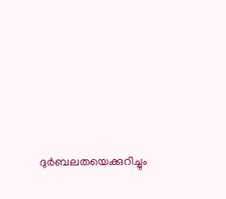ദുര്‍ബലതയെക്കുറിച്ചും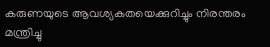കരുണയുടെ ആവശ്യകതയെക്കുറിച്ചും നിരന്തരം മന്ത്രിച്ചു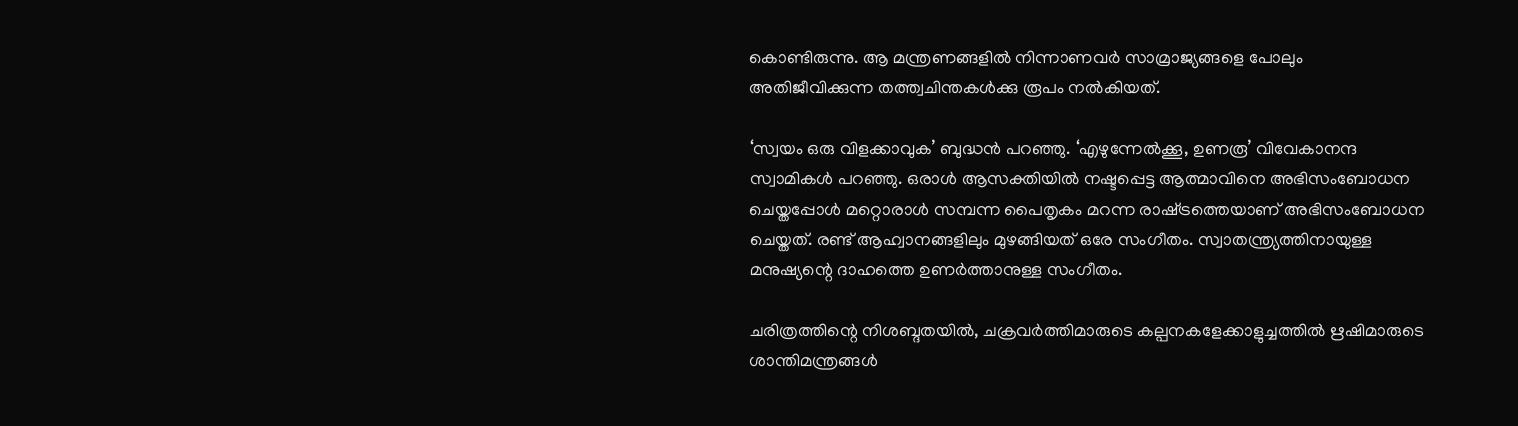കൊണ്ടിരുന്നു. ആ മന്ത്രണങ്ങളില്‍ നിന്നാണവര്‍ സാമ്രാജ്യങ്ങളെ പോലും അതിജീവിക്കുന്ന തത്ത്വചിന്തകള്‍ക്കു രൂപം നല്‍കിയത്.

‘സ്വയം ഒരു വിളക്കാവുക’ ബുദ്ധന്‍ പറഞ്ഞു. ‘എഴുന്നേല്‍ക്കൂ, ഉണരൂ’ വിവേകാനന്ദ സ്വാമികള്‍ പറഞ്ഞു. ഒരാള്‍ ആസക്തിയില്‍ നഷ്ടപ്പെട്ട ആത്മാവിനെ അഭിസംബോധന ചെയ്തപ്പോള്‍ മറ്റൊരാള്‍ സമ്പന്ന പൈതൃകം മറന്ന രാഷ്‌ട്രത്തെയാണ് അഭിസംബോധന ചെയ്തത്. രണ്ട് ആഹ്വാനങ്ങളിലും മുഴങ്ങിയത് ഒരേ സംഗീതം. സ്വാതന്ത്ര്യത്തിനായുള്ള മനുഷ്യന്റെ ദാഹത്തെ ഉണര്‍ത്താനുള്ള സംഗീതം.

ചരിത്രത്തിന്റെ നിശബ്ദതയില്‍, ചക്രവര്‍ത്തിമാരുടെ കല്പനകളേക്കാളുച്ചത്തില്‍ ഋഷിമാരുടെ ശാന്തിമന്ത്രങ്ങള്‍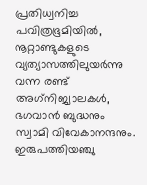പ്രതിധ്വനിച്ച പവിത്രഭൂമിയില്‍, നൂറ്റാണ്ടുകളുടെ വ്യത്യാസത്തിലുയര്‍ന്നു വന്ന രണ്ട് അഗ്‌നിജ്വാലകള്‍, ഭഗവാന്‍ ബുദ്ധനും സ്വാമി വിവേകാനന്ദനും. ഇരുപത്തിയഞ്ചു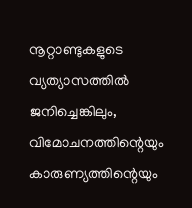നൂറ്റാണ്ടുകളുടെ വ്യത്യാസത്തില്‍ ജനിച്ചെങ്കിലും, വിമോചനത്തിന്റെയും കാരുണ്യത്തിന്റെയും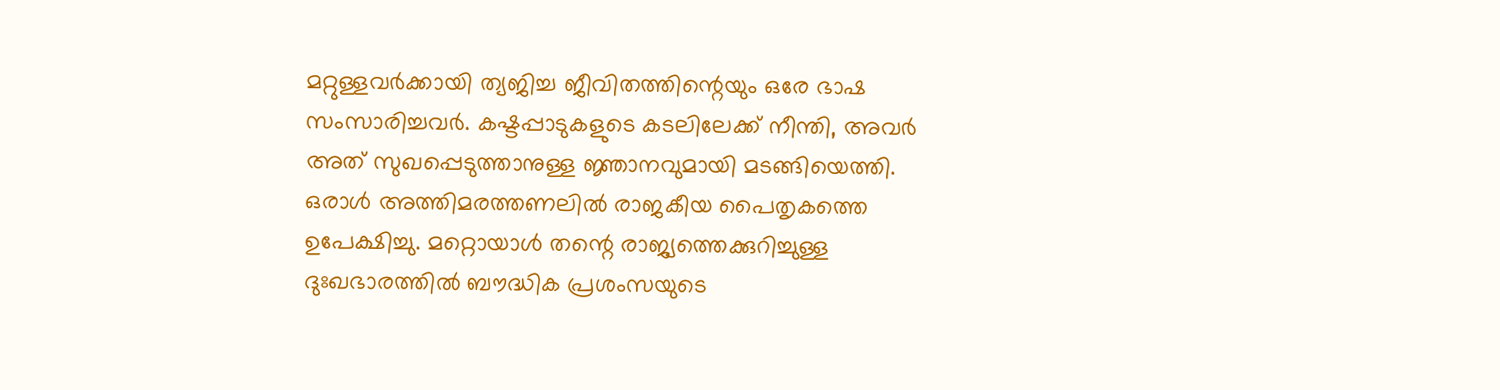മറ്റുള്ളവര്‍ക്കായി ത്യജിച്ച ജീവിതത്തിന്റെയും ഒരേ ഭാഷ സംസാരിച്ചവര്‍. കഷ്ടപ്പാടുകളുടെ കടലിലേക്ക് നീന്തി, അവര്‍ അത് സുഖപ്പെടുത്താനുള്ള ജ്ഞാനവുമായി മടങ്ങിയെത്തി. ഒരാള്‍ അത്തിമരത്തണലില്‍ രാജകീയ പൈതൃകത്തെ ഉപേക്ഷിച്ചു. മറ്റൊയാള്‍ തന്റെ രാജ്യത്തെക്കുറിച്ചുള്ള ദുഃഖഭാരത്തില്‍ ബൗദ്ധിക പ്രശംസയുടെ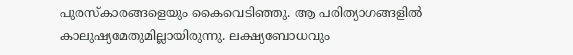പുരസ്‌കാരങ്ങളെയും കൈവെടിഞ്ഞു. ആ പരിത്യാഗങ്ങളില്‍ കാലുഷ്യമേതുമില്ലായിരുന്നു. ലക്ഷ്യബോധവും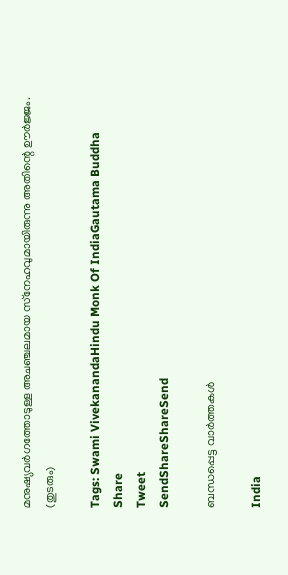മനുഷ്യവര്‍ഗത്തോടുള്ള അചഞ്ചലമായ സ്‌നേഹവുമായിരുന്നു അതിന്റെ ഊര്‍ജ്ജം.
(തുടരും)

Tags: Swami VivekanandaHindu Monk Of IndiaGautama Buddha
Share
Tweet
SendShareShareSend

ബന്ധപ്പെട്ട വാര്‍ത്തകള്‍

India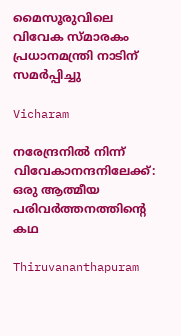മൈസൂരുവിലെ വിവേക സ്മാരകം പ്രധാനമന്ത്രി നാടിന് സമര്‍പ്പിച്ചു

Vicharam

നരേന്ദ്രനിൽ നിന്ന് വിവേകാനന്ദനിലേക്ക്: ഒരു ആത്മീയ പരിവർത്തനത്തിന്റെ കഥ

Thiruvananthapuram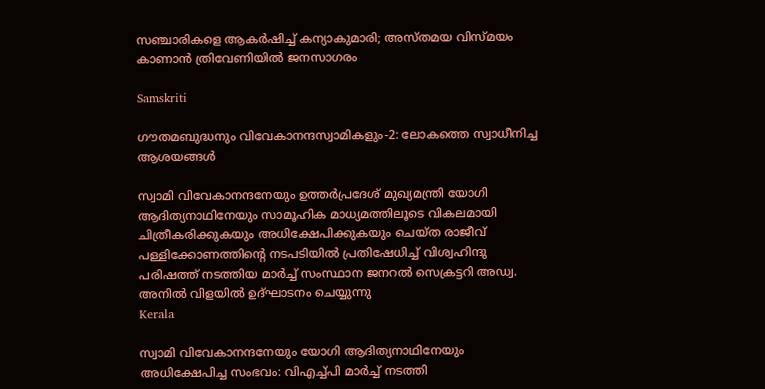സഞ്ചാരികളെ ആകര്‍ഷിച്ച് കന്യാകുമാരി; അസ്തമയ വിസ്മയം കാണാന്‍ ത്രിവേണിയില്‍ ജനസാഗരം

Samskriti

ഗൗതമബുദ്ധനും വിവേകാനന്ദസ്വാമികളും-2: ലോകത്തെ സ്വാധീനിച്ച ആശയങ്ങള്‍

സ്വാമി വിവേകാനന്ദനേയും ഉത്തര്‍പ്രദേശ് മുഖ്യമന്ത്രി യോഗി ആദിത്യനാഥിനേയും സാമൂഹിക മാധ്യമത്തിലൂടെ വികലമായി ചിത്രീകരിക്കുകയും അധിക്ഷേപിക്കുകയും ചെയ്ത രാജീവ് പള്ളിക്കോണത്തിന്റെ നടപടിയില്‍ പ്രതിഷേധിച്ച് വിശ്വഹിന്ദു
പരിഷത്ത് നടത്തിയ മാര്‍ച്ച് സംസ്ഥാന ജനറല്‍ സെക്രട്ടറി അഡ്വ. അനില്‍ വിളയില്‍ ഉദ്ഘാടനം ചെയ്യുന്നു
Kerala

സ്വാമി വിവേകാനന്ദനേയും യോഗി ആദിത്യനാഥിനേയും അധിക്ഷേപിച്ച സംഭവം: വിഎച്ച്പി മാര്‍ച്ച് നടത്തി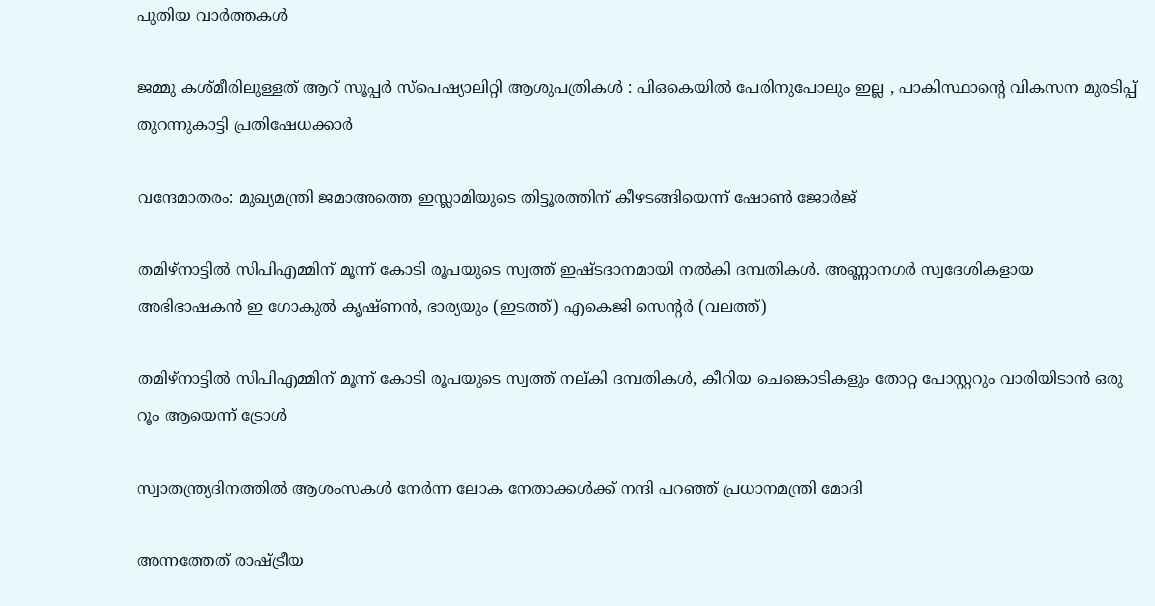പുതിയ വാര്‍ത്തകള്‍

ജമ്മു കശ്മീരിലുള്ളത് ആറ് സൂപ്പർ സ്പെഷ്യാലിറ്റി ആശുപത്രികൾ : പിഒകെയിൽ പേരിനുപോലും ഇല്ല , പാകിസ്ഥാന്റെ വികസന മുരടിപ്പ് തുറന്നുകാട്ടി പ്രതിഷേധക്കാർ

വന്ദേമാതരം: മുഖ്യമന്ത്രി ജമാഅത്തെ ഇസ്ലാമിയുടെ തിട്ടൂരത്തിന് കീഴടങ്ങിയെന്ന് ഷോണ്‍ ജോര്‍ജ്

തമിഴ്നാട്ടില്‍ സിപിഎമ്മിന് മൂന്ന് കോടി രൂപയുടെ സ്വത്ത് ഇഷ്ടദാനമായി നല്‍കി ദമ്പതികള്‍. അണ്ണാനഗര്‍ സ്വദേശികളായ അഭിഭാഷകന്‍ ഇ ഗോകുല്‍ കൃഷ്ണന്‍, ഭാര്യയും (ഇടത്ത്) എകെജി സെന്‍റര്‍ (വലത്ത്)

തമിഴ്നാട്ടില്‍ സിപിഎമ്മിന് മൂന്ന് കോടി രൂപയുടെ സ്വത്ത് നല‍്കി ദമ്പതികള്‍, കീറിയ ചെങ്കൊടികളും തോറ്റ പോസ്റ്ററും വാരിയിടാൻ ഒരു റൂം ആയെന്ന് ട്രോള്‍

സ്വാതന്ത്ര്യദിനത്തിൽ ആശംസകൾ നേർന്ന ലോക നേതാക്കൾക്ക് നന്ദി പറഞ്ഞ് പ്രധാനമന്ത്രി മോദി

അന്നത്തേത് രാഷ്‌ട്രീയ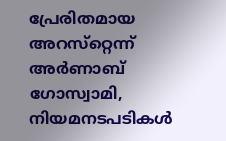പ്രേരിതമായ അറസ്‌റ്റെന്ന് അര്‍ണാബ് ഗോസ്വാമി, നിയമനടപടികള്‍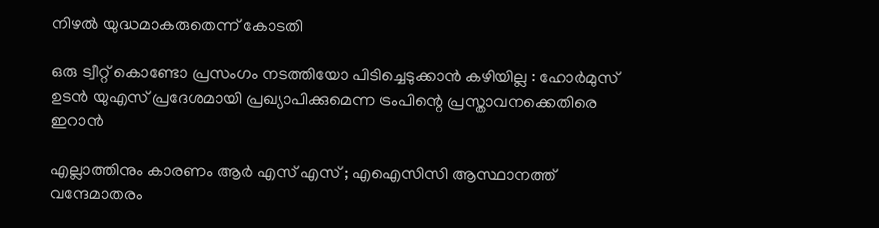നിഴല്‍ യുദ്ധമാകരുതെന്ന് കോടതി

ഒരു ട്വീറ്റ് കൊണ്ടോ പ്രസംഗം നടത്തിയോ പിടിച്ചെടുക്കാൻ കഴിയില്ല : ഹോർമുസ് ഉടൻ യുഎസ് പ്രദേശമായി പ്രഖ്യാപിക്കുമെന്ന ട്രംപിന്റെ പ്രസ്താവനക്കെതിരെ ഇറാൻ

എല്ലാത്തിനും കാരണം ആർ എസ് എസ് ; എഐസിസി ആസ്ഥാനത്ത് വന്ദേമാതരം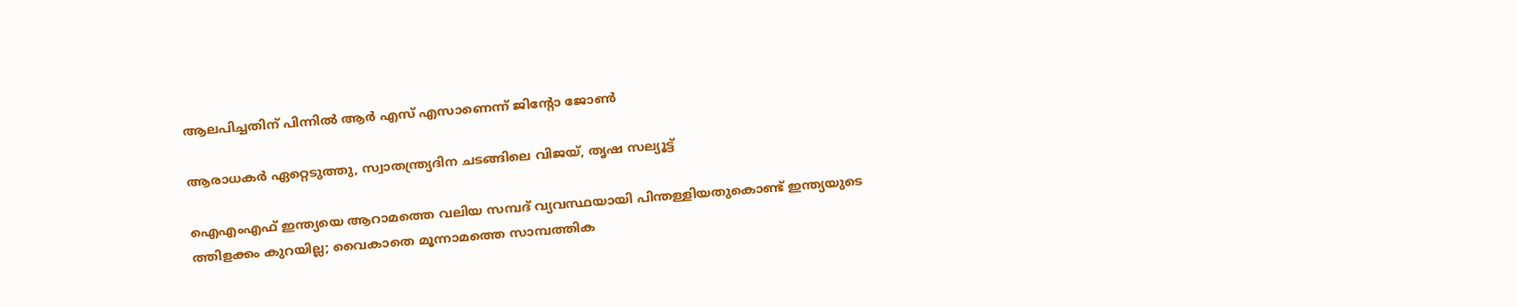ആലപിച്ചതിന് പിന്നിൽ ആർ എസ് എസാണെന്ന് ജിന്റോ ജോൺ

ആരാധകര്‍ ഏറ്റെടുത്തു, സ്വാതന്ത്ര്യദിന ചടങ്ങിലെ വിജയ്, തൃഷ സല്യൂട്ട്

ഐഎംഎഫ് ഇന്ത്യയെ ആറാമത്തെ വലിയ സമ്പദ് വ്യവസ്ഥയായി പിന്തള്ളിയതുകൊണ്ട് ഇന്ത്യയുടെ ത്തിളക്കം കുറയില്ല; വൈകാതെ മൂന്നാമത്തെ സാമ്പത്തിക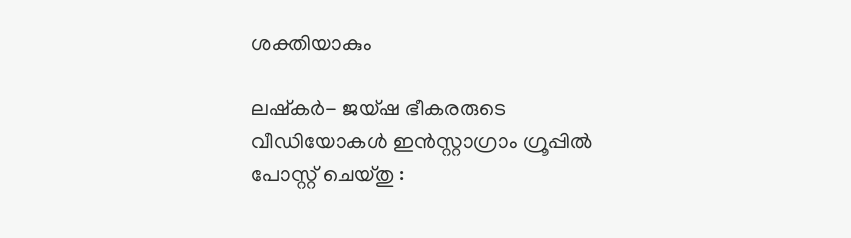ശക്തിയാകും

ലഷ്കർ- ജയ്ഷ ഭീകരരുടെ വീഡിയോകൾ ഇൻസ്റ്റാഗ്രാം ഗ്രൂപ്പിൽ പോസ്റ്റ് ചെയ്തു :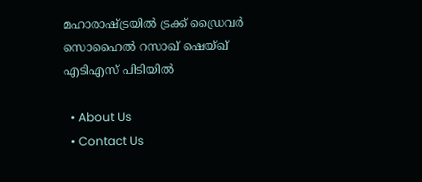മഹാരാഷ്‌ട്രയിൽ ട്രക്ക് ഡ്രൈവർ സൊഹൈൽ റസാഖ് ഷെയ്ഖ് എടിഎസ് പിടിയിൽ

  • About Us
  • Contact Us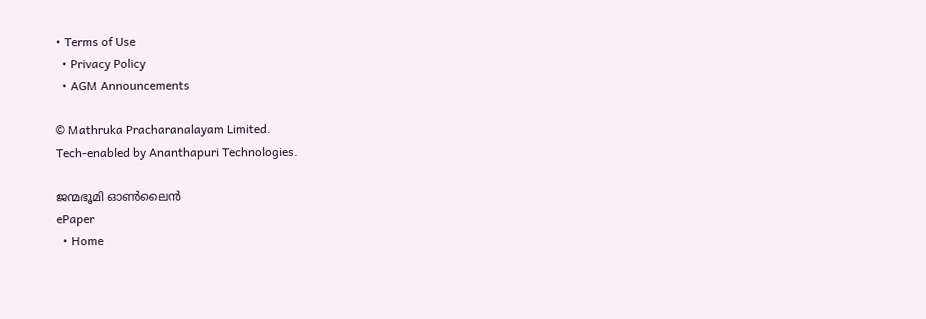• Terms of Use
  • Privacy Policy
  • AGM Announcements

© Mathruka Pracharanalayam Limited.
Tech-enabled by Ananthapuri Technologies.

ജന്മഭൂമി ഓണ്‍ലൈന്‍
ePaper
  • Home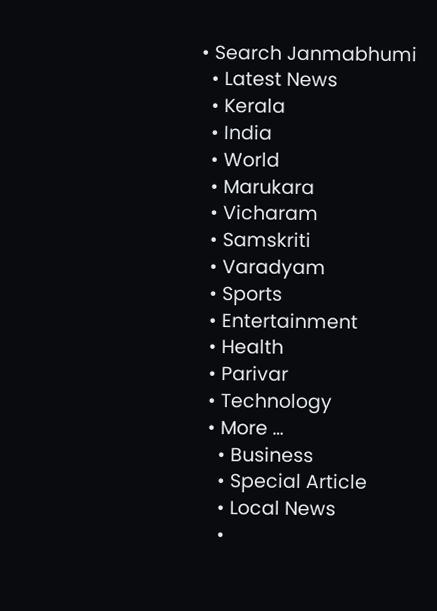• Search Janmabhumi
  • Latest News
  • Kerala
  • India
  • World
  • Marukara
  • Vicharam
  • Samskriti
  • Varadyam
  • Sports
  • Entertainment
  • Health
  • Parivar
  • Technology
  • More …
    • Business
    • Special Article
    • Local News
    •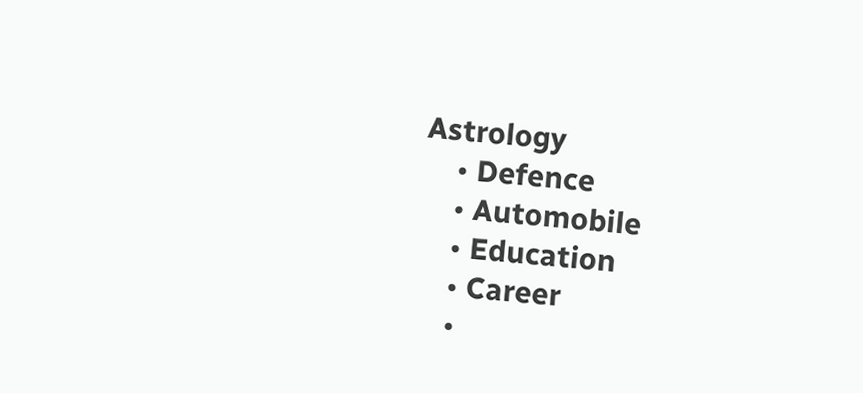Astrology
    • Defence
    • Automobile
    • Education
    • Career
    •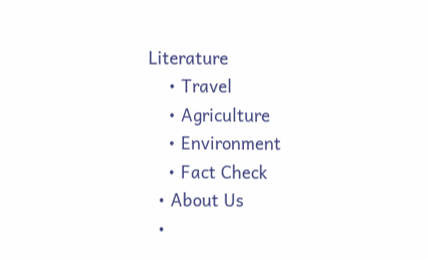Literature
    • Travel
    • Agriculture
    • Environment
    • Fact Check
  • About Us
  •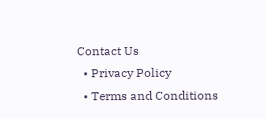Contact Us
  • Privacy Policy
  • Terms and Conditions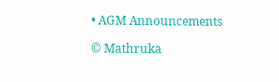• AGM Announcements

© Mathruka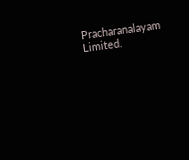Pracharanalayam Limited.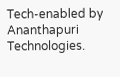Tech-enabled by Ananthapuri Technologies.